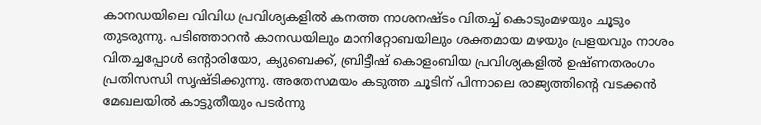കാനഡയിലെ വിവിധ പ്രവിശ്യകളിൽ കനത്ത നാശനഷ്ടം വിതച്ച് കൊടുംമഴയും ചൂടും തുടരുന്നു. പടിഞ്ഞാറൻ കാനഡയിലും മാനിറ്റോബയിലും ശക്തമായ മഴയും പ്രളയവും നാശം വിതച്ചപ്പോൾ ഒൻ്റാരിയോ, ക്യുബെക്ക്, ബ്രിട്ടീഷ് കൊളംബിയ പ്രവിശ്യകളിൽ ഉഷ്ണതരംഗം പ്രതിസന്ധി സൃഷ്ടിക്കുന്നു. അതേസമയം കടുത്ത ചൂടിന് പിന്നാലെ രാജ്യത്തിന്റെ വടക്കൻ മേഖലയിൽ കാട്ടുതീയും പടർന്നു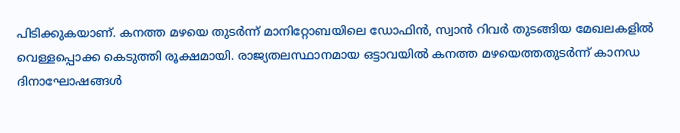പിടിക്കുകയാണ്. കനത്ത മഴയെ തുടർന്ന് മാനിറ്റോബയിലെ ഡോഫിൻ, സ്വാൻ റിവർ തുടങ്ങിയ മേഖലകളിൽ വെള്ളപ്പൊക്ക കെടുത്തി രൂക്ഷമായി. രാജ്യതലസ്ഥാനമായ ഒട്ടാവയിൽ കനത്ത മഴയെത്തതുടർന്ന് കാനഡ ദിനാഘോഷങ്ങൾ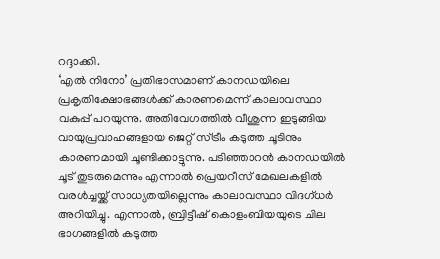റദ്ദാക്കി.
‘എൽ നിനോ’ പ്രതിഭാസമാണ് കാനഡയിലെ പ്രകൃതിക്ഷോഭങ്ങൾക്ക് കാരണമെന്ന് കാലാവസ്ഥാ വകുപ്പ് പറയുന്നു. അതിവേഗത്തിൽ വീശുന്ന ഇടുങ്ങിയ വായുപ്രവാഹങ്ങളായ ജെറ്റ് സ്ട്രീം കടുത്ത ചൂടിനും കാരണമായി ചൂണ്ടിക്കാട്ടുന്നു. പടിഞ്ഞാറൻ കാനഡയിൽ ചൂട് തുടരുമെന്നും എന്നാൽ പ്രെയറീസ് മേഖലകളിൽ വരൾച്ചയ്ക്ക് സാധ്യതയില്ലെന്നും കാലാവസ്ഥാ വിദഗ്ധർ അറിയിച്ചു. എന്നാൽ, ബ്രിട്ടീഷ് കൊളംബിയയുടെ ചില ഭാഗങ്ങളിൽ കടുത്ത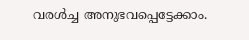വരൾച്ച അനുഭവപ്പെട്ടേക്കാം.